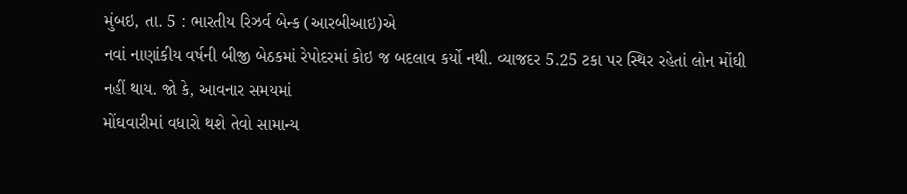મુંબઇ, તા. 5 : ભારતીય રિઝર્વ બેન્ક (આરબીઆઇ)એ
નવાં નાણાંકીય વર્ષની બીજી બેઠકમાં રેપોદરમાં કોઇ જ બદલાવ કર્યો નથી. વ્યાજદર 5.25 ટકા પર સ્થિર રહેતાં લોન મોંઘી
નહીં થાય. જો કે, આવનાર સમયમાં
મોંઘવારીમાં વધારો થશે તેવો સામાન્ય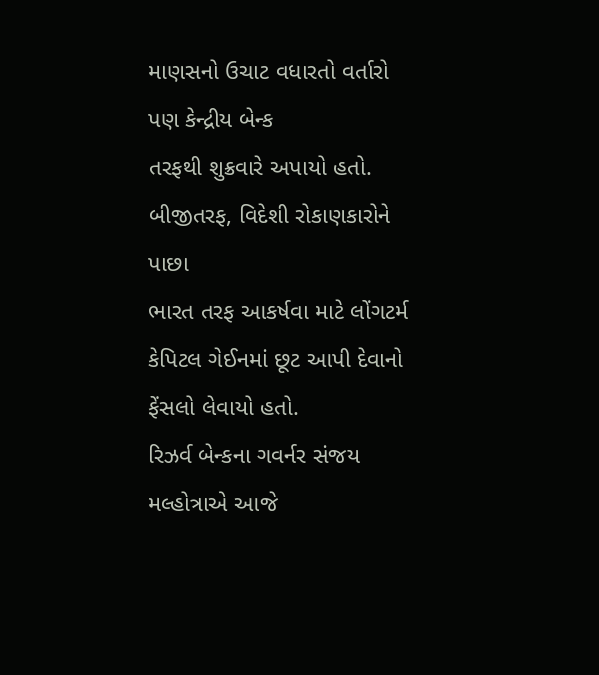માણસનો ઉચાટ વધારતો વર્તારો પણ કેન્દ્રીય બેન્ક
તરફથી શુક્રવારે અપાયો હતો. બીજીતરફ, વિદેશી રોકાણકારોને પાછા
ભારત તરફ આકર્ષવા માટે લોંગટર્મ કેપિટલ ગેઈનમાં છૂટ આપી દેવાનો ફેંસલો લેવાયો હતો.
રિઝર્વ બેન્કના ગવર્નર સંજય મલ્હોત્રાએ આજે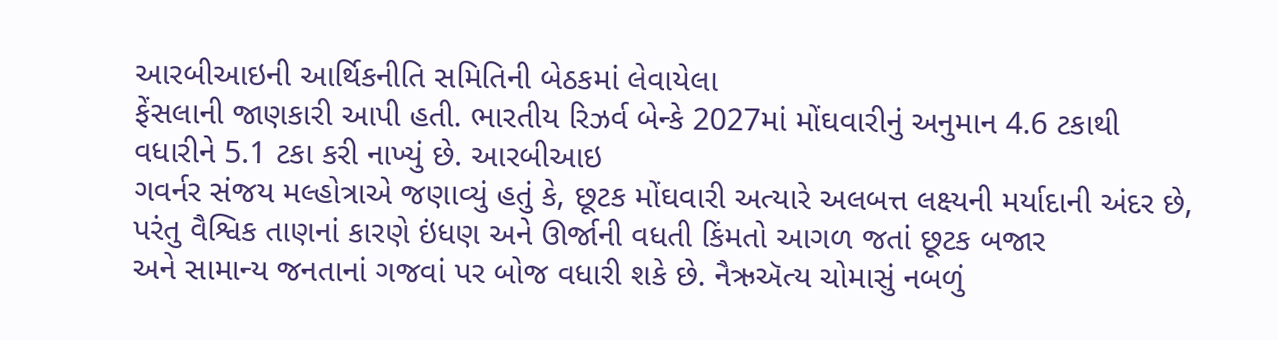આરબીઆઇની આર્થિકનીતિ સમિતિની બેઠકમાં લેવાયેલા
ફેંસલાની જાણકારી આપી હતી. ભારતીય રિઝર્વ બેન્કે 2027માં મોંઘવારીનું અનુમાન 4.6 ટકાથી વધારીને 5.1 ટકા કરી નાખ્યું છે. આરબીઆઇ
ગવર્નર સંજય મલ્હોત્રાએ જણાવ્યું હતું કે, છૂટક મોંઘવારી અત્યારે અલબત્ત લક્ષ્યની મર્યાદાની અંદર છે, પરંતુ વૈશ્વિક તાણનાં કારણે ઇંધણ અને ઊર્જાની વધતી કિંમતો આગળ જતાં છૂટક બજાર
અને સામાન્ય જનતાનાં ગજવાં પર બોજ વધારી શકે છે. નૈઋઍત્ય ચોમાસું નબળું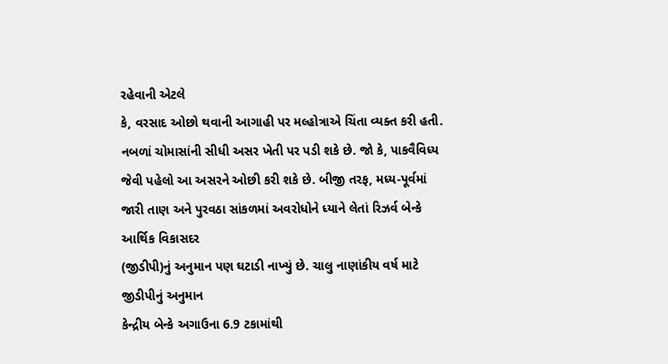રહેવાની એટલે
કે, વરસાદ ઓછો થવાની આગાહી પર મલ્હોત્રાએ ચિંતા વ્યક્ત કરી હતી.
નબળાં ચોમાસાંની સીધી અસર ખેતી પર પડી શકે છે. જો કે, પાકવૈવિધ્ય
જેવી પહેલો આ અસરને ઓછી કરી શકે છે. બીજી તરફ, મધ્ય-પૂર્વમાં
જારી તાણ અને પુરવઠા સાંકળમાં અવરોધોને ધ્યાને લેતાં રિઝર્વ બેન્કે આર્થિક વિકાસદર
(જીડીપી)નું અનુમાન પણ ઘટાડી નાખ્યું છે. ચાલુ નાણાંકીય વર્ષ માટે જીડીપીનું અનુમાન
કેન્દ્રીય બેન્કે અગાઉના 6.9 ટકામાંથી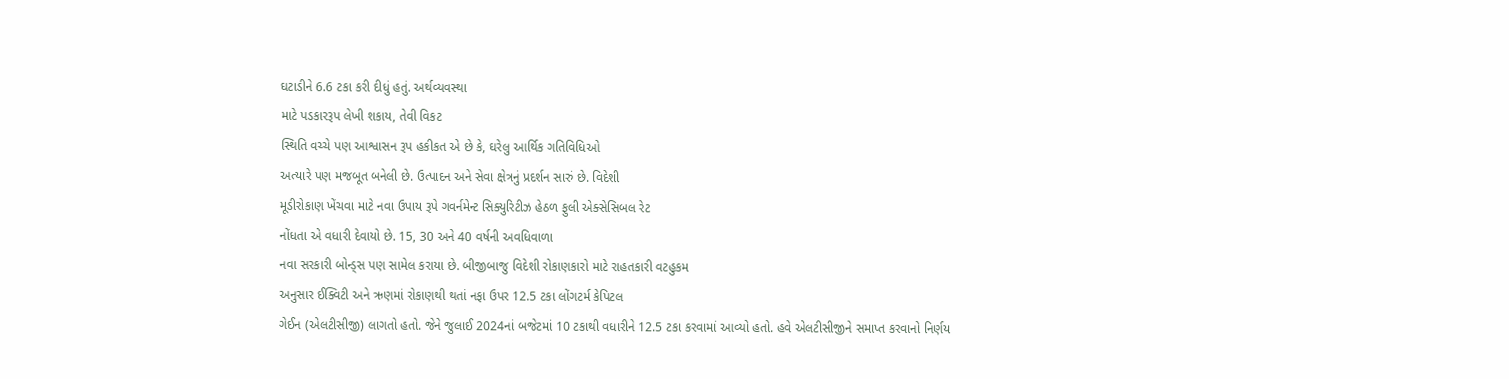ઘટાડીને 6.6 ટકા કરી દીધું હતું. અર્થવ્યવસ્થા
માટે પડકારરૂપ લેખી શકાય, તેવી વિકટ
સ્થિતિ વચ્ચે પણ આશ્વાસન રૂપ હકીકત એ છે કે, ઘરેલુ આર્થિક ગતિવિધિઓ
અત્યારે પણ મજબૂત બનેલી છે. ઉત્પાદન અને સેવા ક્ષેત્રનું પ્રદર્શન સારું છે. વિદેશી
મૂડીરોકાણ ખેંચવા માટે નવા ઉપાય રૂપે ગવર્નમેન્ટ સિક્યુરિટીઝ હેઠળ ફુલી એક્સેસિબલ રેટ
નોંધતા એ વધારી દેવાયો છે. 15, 30 અને 40 વર્ષની અવધિવાળા
નવા સરકારી બોન્ડ્સ પણ સામેલ કરાયા છે. બીજીબાજુ વિદેશી રોકાણકારો માટે રાહતકારી વટહુકમ
અનુસાર ઈક્વિટી અને ઋણમાં રોકાણથી થતાં નફા ઉપર 12.5 ટકા લોંગટર્મ કેપિટલ
ગેઈન (એલટીસીજી) લાગતો હતો. જેને જુલાઈ 2024નાં બજેટમાં 10 ટકાથી વધારીને 12.5 ટકા કરવામાં આવ્યો હતો. હવે એલટીસીજીને સમાપ્ત કરવાનો નિર્ણય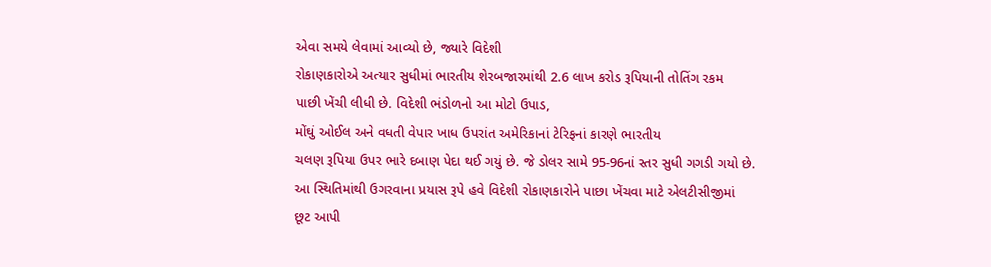એવા સમયે લેવામાં આવ્યો છે, જ્યારે વિદેશી
રોકાણકારોએ અત્યાર સુધીમાં ભારતીય શેરબજારમાંથી 2.6 લાખ કરોડ રૂપિયાની તોતિંગ રકમ
પાછી ખેંચી લીધી છે. વિદેશી ભંડોળનો આ મોટો ઉપાડ,
મોંઘું ઓઈલ અને વધતી વેપાર ખાધ ઉપરાંત અમેરિકાનાં ટેરિફનાં કારણે ભારતીય
ચલણ રૂપિયા ઉપર ભારે દબાણ પેદા થઈ ગયું છે. જે ડોલર સામે 95-96નાં સ્તર સુધી ગગડી ગયો છે.
આ સ્થિતિમાંથી ઉગરવાના પ્રયાસ રૂપે હવે વિદેશી રોકાણકારોને પાછા ખેંચવા માટે એલટીસીજીમાં
છૂટ આપી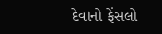દેવાનો ફેંસલો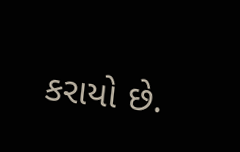કરાયો છે.